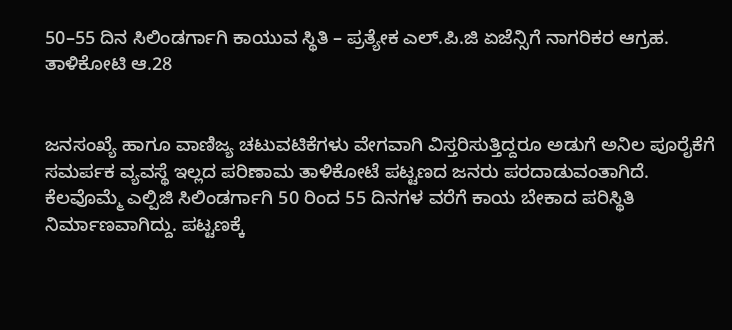50–55 ದಿನ ಸಿಲಿಂಡರ್ಗಾಗಿ ಕಾಯುವ ಸ್ಥಿತಿ – ಪ್ರತ್ಯೇಕ ಎಲ್.ಪಿ.ಜಿ ಏಜೆನ್ಸಿಗೆ ನಾಗರಿಕರ ಆಗ್ರಹ.
ತಾಳಿಕೋಟಿ ಆ.28


ಜನಸಂಖ್ಯೆ ಹಾಗೂ ವಾಣಿಜ್ಯ ಚಟುವಟಿಕೆಗಳು ವೇಗವಾಗಿ ವಿಸ್ತರಿಸುತ್ತಿದ್ದರೂ ಅಡುಗೆ ಅನಿಲ ಪೂರೈಕೆಗೆ ಸಮರ್ಪಕ ವ್ಯವಸ್ಥೆ ಇಲ್ಲದ ಪರಿಣಾಮ ತಾಳಿಕೋಟೆ ಪಟ್ಟಣದ ಜನರು ಪರದಾಡುವಂತಾಗಿದೆ.
ಕೆಲವೊಮ್ಮೆ ಎಲ್ಪಿಜಿ ಸಿಲಿಂಡರ್ಗಾಗಿ 50 ರಿಂದ 55 ದಿನಗಳ ವರೆಗೆ ಕಾಯ ಬೇಕಾದ ಪರಿಸ್ಥಿತಿ ನಿರ್ಮಾಣವಾಗಿದ್ದು. ಪಟ್ಟಣಕ್ಕೆ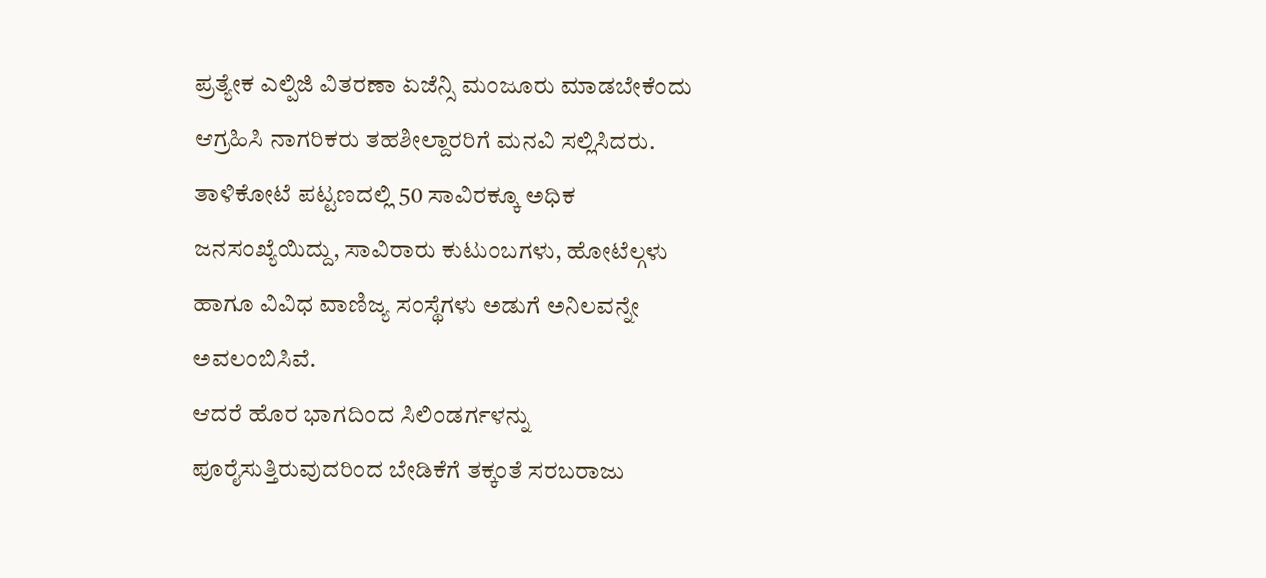ಪ್ರತ್ಯೇಕ ಎಲ್ಪಿಜಿ ವಿತರಣಾ ಏಜೆನ್ಸಿ ಮಂಜೂರು ಮಾಡಬೇಕೆಂದು ಆಗ್ರಹಿಸಿ ನಾಗರಿಕರು ತಹಶೀಲ್ದಾರರಿಗೆ ಮನವಿ ಸಲ್ಲಿಸಿದರು.
ತಾಳಿಕೋಟೆ ಪಟ್ಟಣದಲ್ಲಿ 50 ಸಾವಿರಕ್ಕೂ ಅಧಿಕ ಜನಸಂಖ್ಯೆಯಿದ್ದು, ಸಾವಿರಾರು ಕುಟುಂಬಗಳು, ಹೋಟೆಲ್ಗಳು ಹಾಗೂ ವಿವಿಧ ವಾಣಿಜ್ಯ ಸಂಸ್ಥೆಗಳು ಅಡುಗೆ ಅನಿಲವನ್ನೇ ಅವಲಂಬಿಸಿವೆ.
ಆದರೆ ಹೊರ ಭಾಗದಿಂದ ಸಿಲಿಂಡರ್ಗಳನ್ನು ಪೂರೈಸುತ್ತಿರುವುದರಿಂದ ಬೇಡಿಕೆಗೆ ತಕ್ಕಂತೆ ಸರಬರಾಜು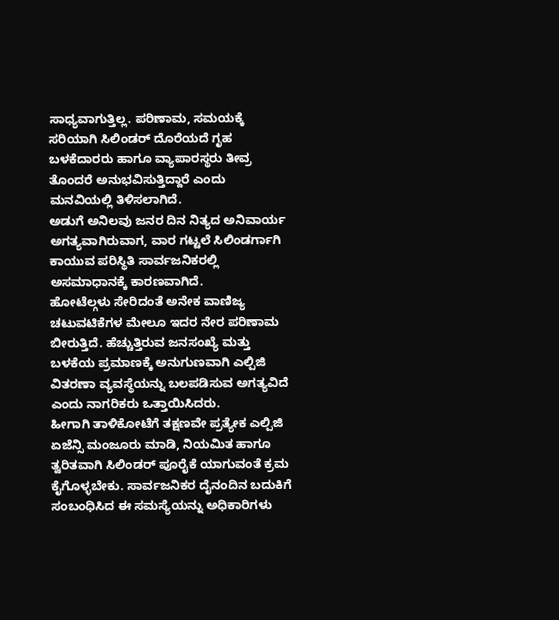ಸಾಧ್ಯವಾಗುತ್ತಿಲ್ಲ. ಪರಿಣಾಮ, ಸಮಯಕ್ಕೆ ಸರಿಯಾಗಿ ಸಿಲಿಂಡರ್ ದೊರೆಯದೆ ಗೃಹ ಬಳಕೆದಾರರು ಹಾಗೂ ವ್ಯಾಪಾರಸ್ಥರು ತೀವ್ರ ತೊಂದರೆ ಅನುಭವಿಸುತ್ತಿದ್ದಾರೆ ಎಂದು ಮನವಿಯಲ್ಲಿ ತಿಳಿಸಲಾಗಿದೆ.
ಅಡುಗೆ ಅನಿಲವು ಜನರ ದಿನ ನಿತ್ಯದ ಅನಿವಾರ್ಯ ಅಗತ್ಯವಾಗಿರುವಾಗ, ವಾರ ಗಟ್ಟಲೆ ಸಿಲಿಂಡರ್ಗಾಗಿ ಕಾಯುವ ಪರಿಸ್ಥಿತಿ ಸಾರ್ವಜನಿಕರಲ್ಲಿ ಅಸಮಾಧಾನಕ್ಕೆ ಕಾರಣವಾಗಿದೆ.
ಹೋಟೆಲ್ಗಳು ಸೇರಿದಂತೆ ಅನೇಕ ವಾಣಿಜ್ಯ ಚಟುವಟಿಕೆಗಳ ಮೇಲೂ ಇದರ ನೇರ ಪರಿಣಾಮ ಬೀರುತ್ತಿದೆ. ಹೆಚ್ಚುತ್ತಿರುವ ಜನಸಂಖ್ಯೆ ಮತ್ತು ಬಳಕೆಯ ಪ್ರಮಾಣಕ್ಕೆ ಅನುಗುಣವಾಗಿ ಎಲ್ಪಿಜಿ ವಿತರಣಾ ವ್ಯವಸ್ಥೆಯನ್ನು ಬಲಪಡಿಸುವ ಅಗತ್ಯವಿದೆ ಎಂದು ನಾಗರಿಕರು ಒತ್ತಾಯಿಸಿದರು.
ಹೀಗಾಗಿ ತಾಳಿಕೋಟೆಗೆ ತಕ್ಷಣವೇ ಪ್ರತ್ಯೇಕ ಎಲ್ಪಿಜಿ ಏಜೆನ್ಸಿ ಮಂಜೂರು ಮಾಡಿ, ನಿಯಮಿತ ಹಾಗೂ ತ್ವರಿತವಾಗಿ ಸಿಲಿಂಡರ್ ಪೂರೈಕೆ ಯಾಗುವಂತೆ ಕ್ರಮ ಕೈಗೊಳ್ಳಬೇಕು. ಸಾರ್ವಜನಿಕರ ದೈನಂದಿನ ಬದುಕಿಗೆ ಸಂಬಂಧಿಸಿದ ಈ ಸಮಸ್ಯೆಯನ್ನು ಅಧಿಕಾರಿಗಳು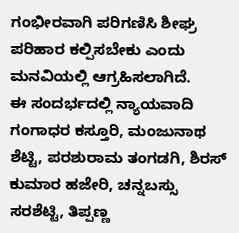ಗಂಭೀರವಾಗಿ ಪರಿಗಣಿಸಿ ಶೀಘ್ರ ಪರಿಹಾರ ಕಲ್ಪಿಸಬೇಕು ಎಂದು ಮನವಿಯಲ್ಲಿ ಆಗ್ರಹಿಸಲಾಗಿದೆ.
ಈ ಸಂದರ್ಭದಲ್ಲಿ ನ್ಯಾಯವಾದಿ ಗಂಗಾಧರ ಕಸ್ತೂರಿ, ಮಂಜುನಾಥ ಶೆಟ್ಟಿ, ಪರಶುರಾಮ ತಂಗಡಗಿ, ಶಿರಸ್ ಕುಮಾರ ಹಜೇರಿ, ಚನ್ನಬಸ್ಸು ಸರಶೆಟ್ಟಿ, ತಿಪ್ಪಣ್ಣ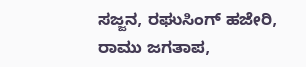ಸಜ್ಜನ, ರಘುಸಿಂಗ್ ಹಜೇರಿ, ರಾಮು ಜಗತಾಪ,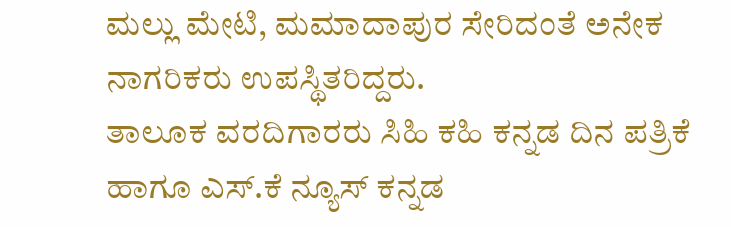ಮಲ್ಲು ಮೇಟಿ, ಮಮಾದಾಪುರ ಸೇರಿದಂತೆ ಅನೇಕ ನಾಗರಿಕರು ಉಪಸ್ಥಿತರಿದ್ದರು.
ತಾಲೂಕ ವರದಿಗಾರರು ಸಿಹಿ ಕಹಿ ಕನ್ನಡ ದಿನ ಪತ್ರಿಕೆ ಹಾಗೂ ಎಸ್.ಕೆ ನ್ಯೂಸ್ ಕನ್ನಡ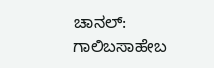ಚಾನಲ್: ಗಾಲಿಬಸಾಹೇಬ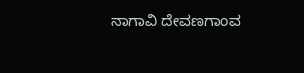ನಾಗಾವಿ ದೇವಣಗಾಂವ